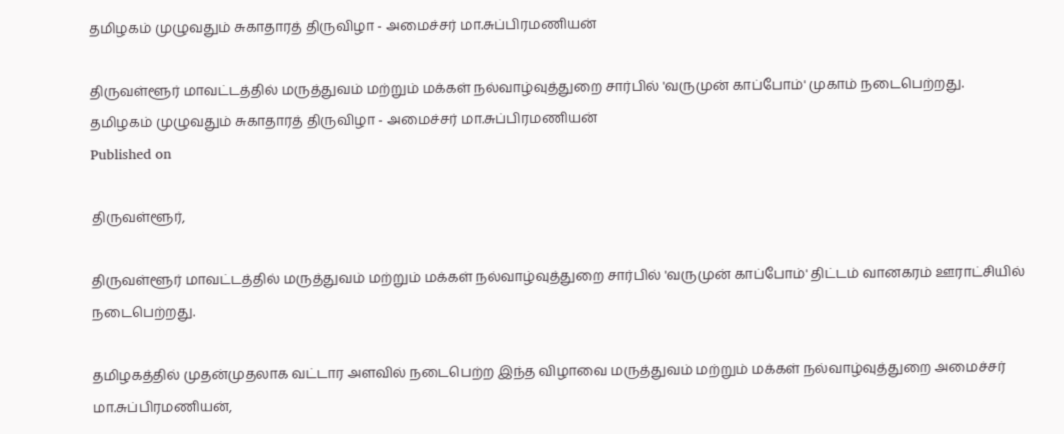தமிழகம் முழுவதும் சுகாதாரத் திருவிழா - அமைச்சர் மா.சுப்பிரமணியன்

திருவள்ளூர் மாவட்டத்தில் மருத்துவம் மற்றும் மக்கள் நல்வாழ்வுத்துறை சார்பில் 'வருமுன் காப்போம்' முகாம் நடைபெற்றது.
தமிழகம் முழுவதும் சுகாதாரத் திருவிழா - அமைச்சர் மா.சுப்பிரமணியன்
Published on

திருவள்ளூர்,

திருவள்ளூர் மாவட்டத்தில் மருத்துவம் மற்றும் மக்கள் நல்வாழ்வுத்துறை சார்பில் 'வருமுன் காப்போம்' திட்டம் வானகரம் ஊராட்சியில் நடைபெற்றது.

தமிழகத்தில் முதன்முதலாக வட்டார அளவில் நடைபெற்ற இந்த விழாவை மருத்துவம் மற்றும் மக்கள் நல்வாழ்வுத்துறை அமைச்சர் மா.சுப்பிரமணியன்,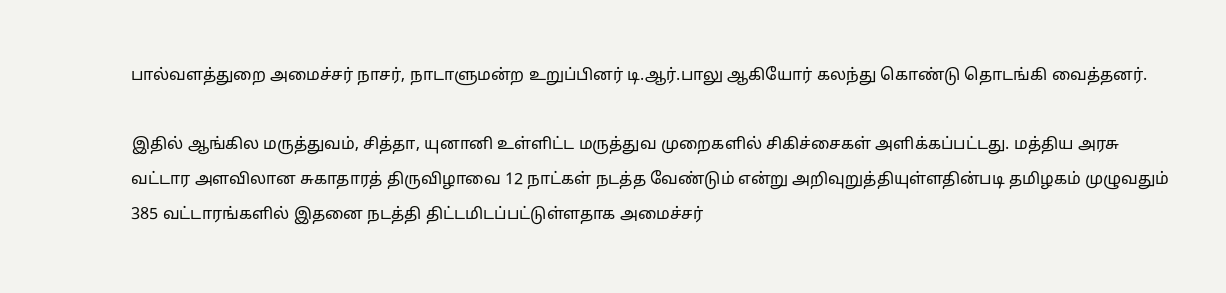பால்வளத்துறை அமைச்சர் நாசர், நாடாளுமன்ற உறுப்பினர் டி.ஆர்.பாலு ஆகியோர் கலந்து கொண்டு தொடங்கி வைத்தனர்.

இதில் ஆங்கில மருத்துவம், சித்தா, யுனானி உள்ளிட்ட மருத்துவ முறைகளில் சிகிச்சைகள் அளிக்கப்பட்டது. மத்திய அரசு வட்டார அளவிலான சுகாதாரத் திருவிழாவை 12 நாட்கள் நடத்த வேண்டும் என்று அறிவுறுத்தியுள்ளதின்படி தமிழகம் முழுவதும் 385 வட்டாரங்களில் இதனை நடத்தி திட்டமிடப்பட்டுள்ளதாக அமைச்சர்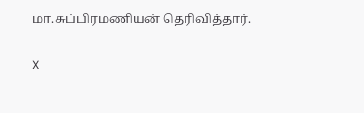மா.சுப்பிரமணியன் தெரிவித்தார்.

X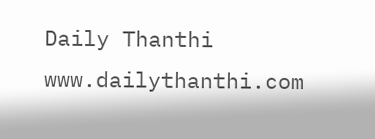Daily Thanthi
www.dailythanthi.com